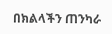በክልላችን ጠንካራ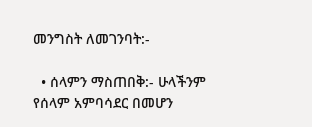መንግስት ለመገንባት:-

  • ሰላምን ማስጠበቅ:- ሁላችንም የሰላም አምባሳደር በመሆን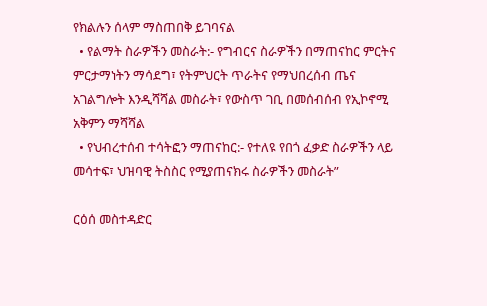የክልሉን ሰላም ማስጠበቅ ይገባናል
  • የልማት ስራዎችን መስራት:- የግብርና ስራዎችን በማጠናከር ምርትና ምርታማነትን ማሳደግ፣ የትምህርት ጥራትና የማህበረሰብ ጤና አገልግሎት እንዲሻሻል መስራት፣ የውስጥ ገቢ በመሰብሰብ የኢኮኖሚ አቅምን ማሻሻል
  • የህብረተሰብ ተሳትፎን ማጠናከር:- የተለዩ የበጎ ፈቃድ ስራዎችን ላይ መሳተፍ፣ ህዝባዊ ትስስር የሚያጠናክሩ ስራዎችን መስራት”

ርዕሰ መስተዳድር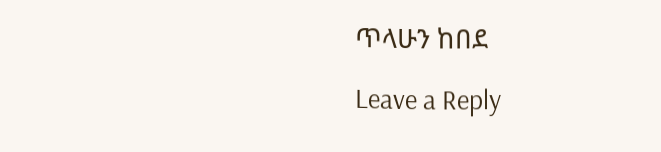ጥላሁን ከበደ

Leave a Reply